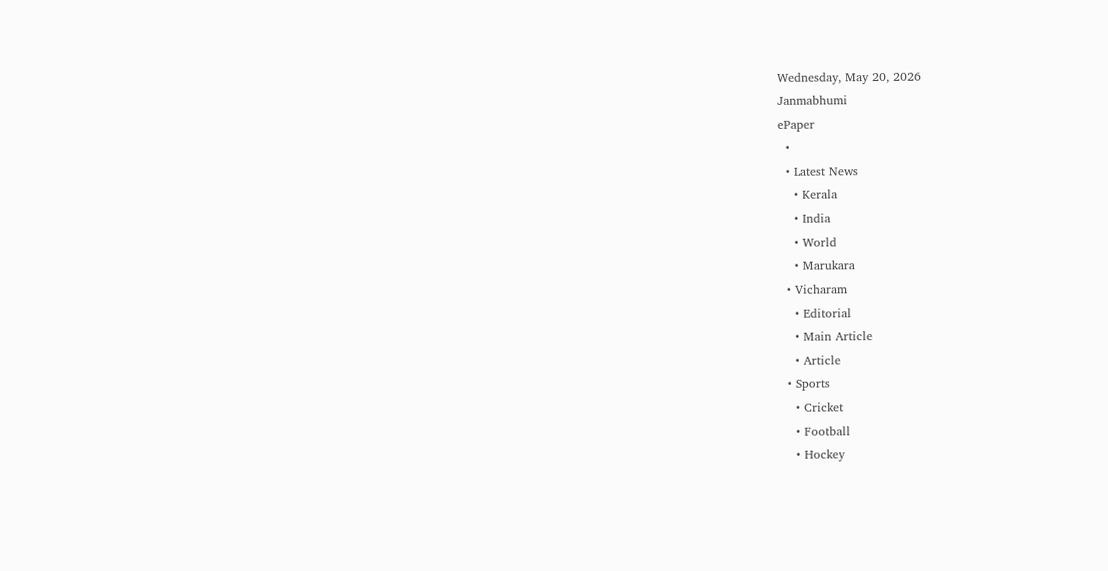Wednesday, May 20, 2026
Janmabhumi
ePaper
  •
  • Latest News
    • Kerala
    • India
    • World
    • Marukara
  • Vicharam
    • Editorial
    • Main Article
    • Article
  • Sports
    • Cricket
    • Football
    • Hockey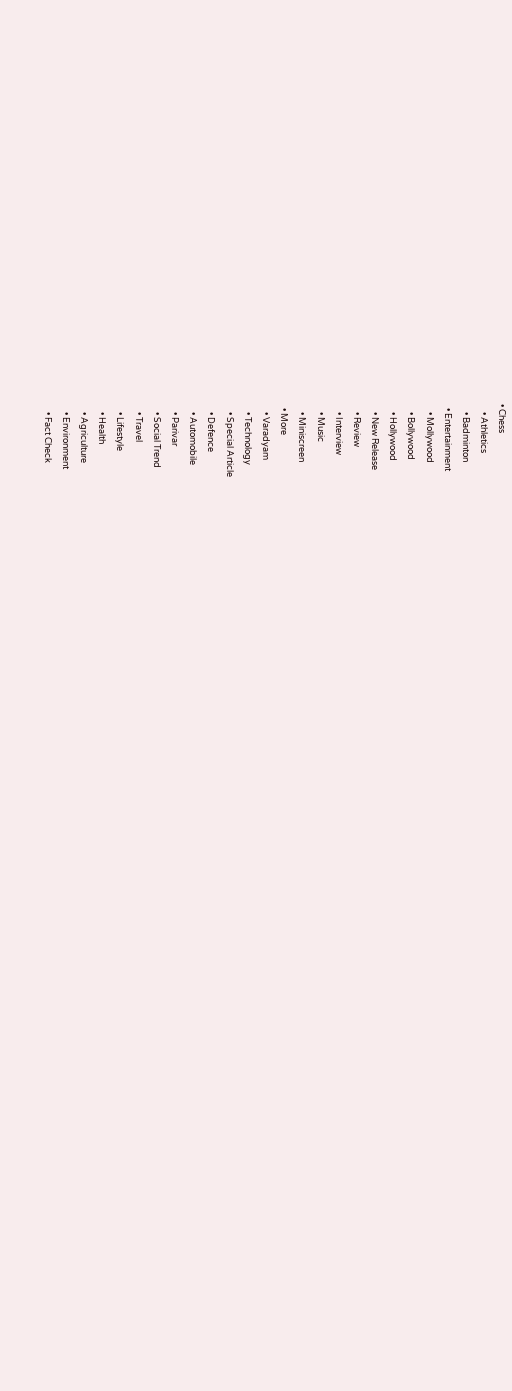• Chess
    • Athletics
    • Badminton
  • Entertainment
    • Mollywood
    • Bollywood
    • Hollywood
    • New Release
    • Review
    • Interview
    • Music
    • Miniscreen
  • More
    • Varadyam
    • Technology
    • Special Article
    • Defence
    • Automobile
    • Parivar
    • Social Trend
    • Travel
    • Lifestyle
    • Health
    • Agriculture
    • Environment
    • Fact Check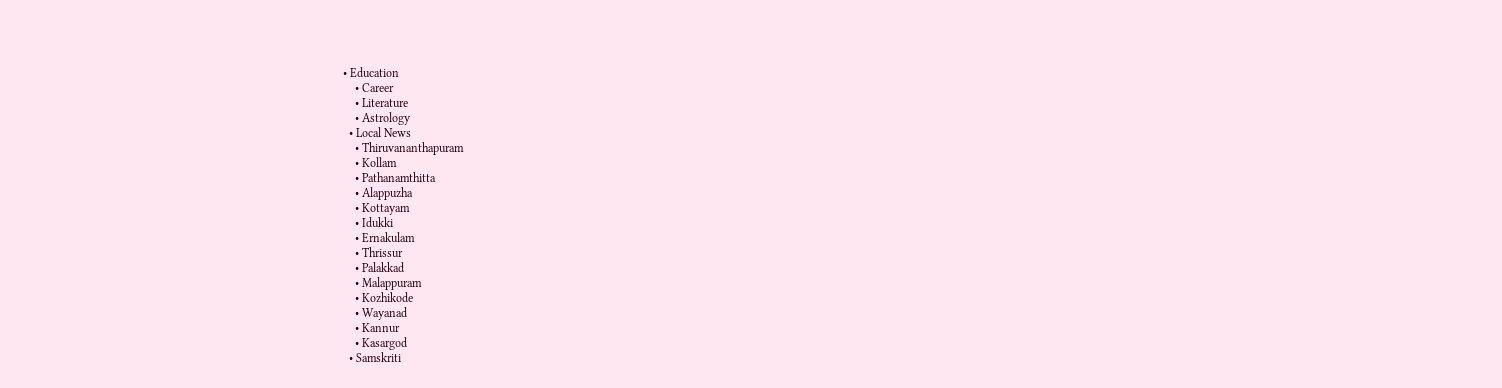• Education
    • Career
    • Literature
    • Astrology
  • Local News
    • Thiruvananthapuram
    • Kollam
    • Pathanamthitta
    • Alappuzha
    • Kottayam
    • Idukki
    • Ernakulam
    • Thrissur
    • Palakkad
    • Malappuram
    • Kozhikode
    • Wayanad
    • Kannur
    • Kasargod
  • Samskriti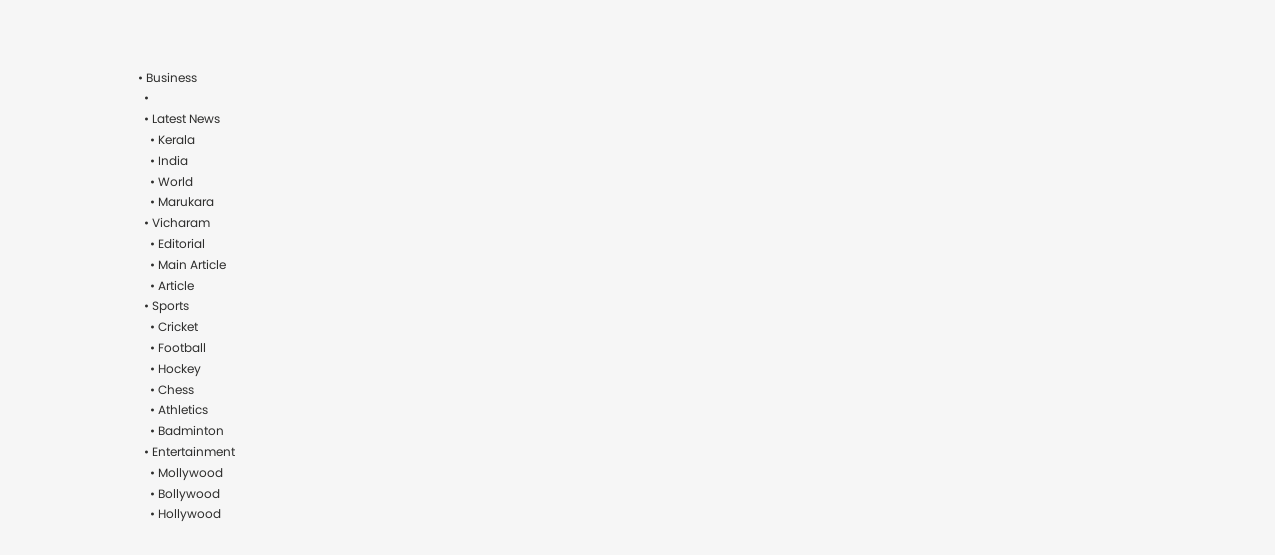• Business
  •
  • Latest News
    • Kerala
    • India
    • World
    • Marukara
  • Vicharam
    • Editorial
    • Main Article
    • Article
  • Sports
    • Cricket
    • Football
    • Hockey
    • Chess
    • Athletics
    • Badminton
  • Entertainment
    • Mollywood
    • Bollywood
    • Hollywood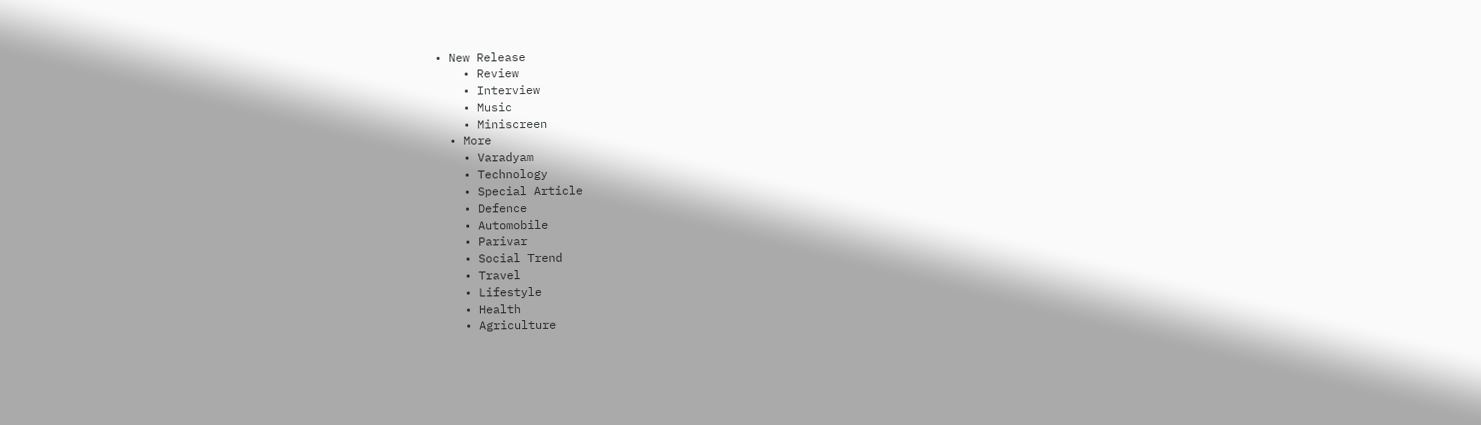• New Release
    • Review
    • Interview
    • Music
    • Miniscreen
  • More
    • Varadyam
    • Technology
    • Special Article
    • Defence
    • Automobile
    • Parivar
    • Social Trend
    • Travel
    • Lifestyle
    • Health
    • Agriculture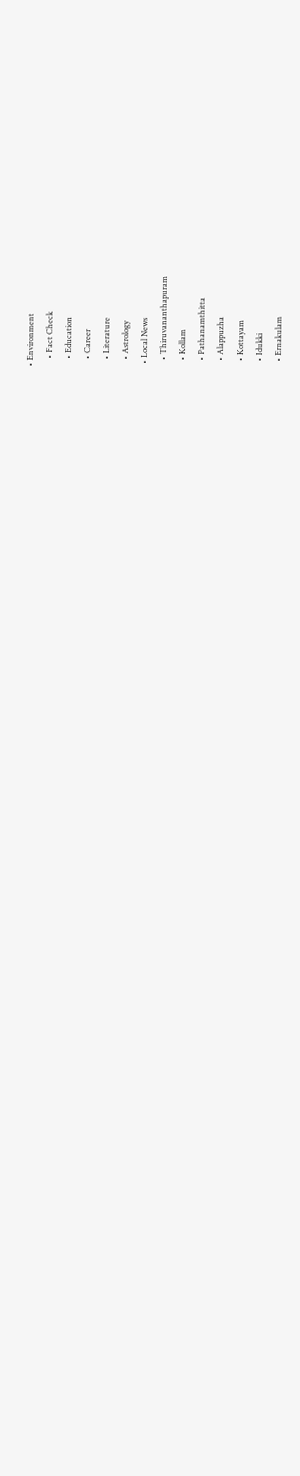• Environment
    • Fact Check
    • Education
    • Career
    • Literature
    • Astrology
  • Local News
    • Thiruvananthapuram
    • Kollam
    • Pathanamthitta
    • Alappuzha
    • Kottayam
    • Idukki
    • Ernakulam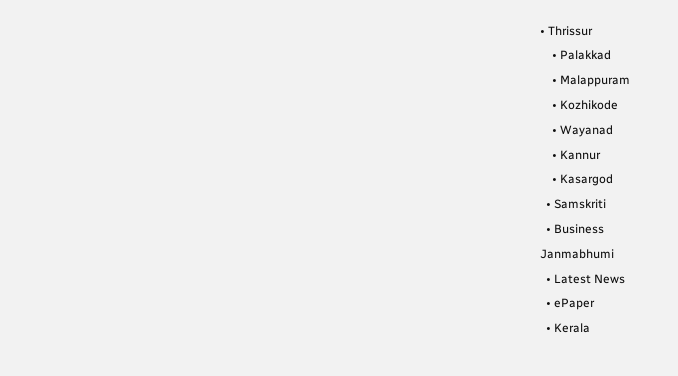• Thrissur
    • Palakkad
    • Malappuram
    • Kozhikode
    • Wayanad
    • Kannur
    • Kasargod
  • Samskriti
  • Business
Janmabhumi
  • Latest News
  • ePaper
  • Kerala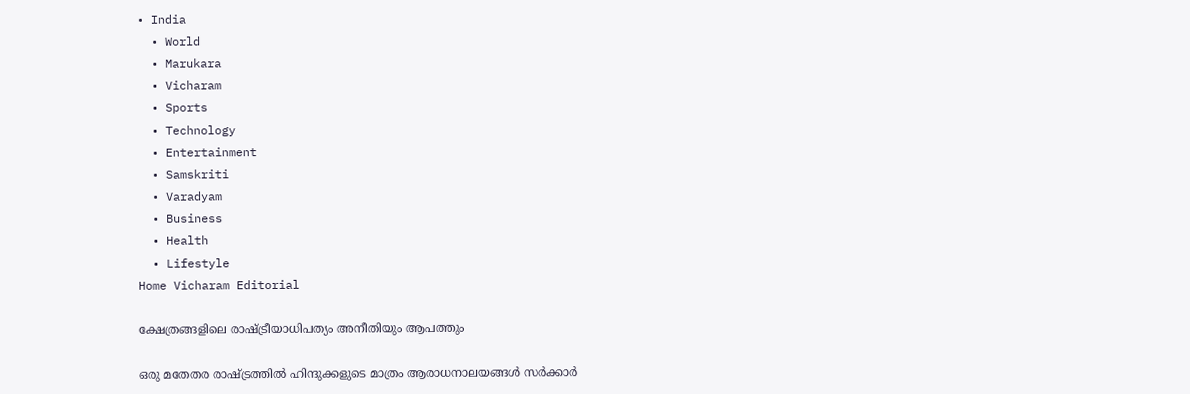• India
  • World
  • Marukara
  • Vicharam
  • Sports
  • Technology
  • Entertainment
  • Samskriti
  • Varadyam
  • Business
  • Health
  • Lifestyle
Home Vicharam Editorial

ക്ഷേത്രങ്ങളിലെ രാഷ്‌ട്രീയാധിപത്യം അനീതിയും ആപത്തും

ഒരു മതേതര രാഷ്‌ട്രത്തില്‍ ഹിന്ദുക്കളുടെ മാത്രം ആരാധനാലയങ്ങള്‍ സര്‍ക്കാര്‍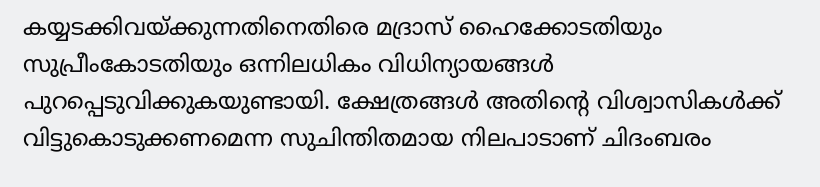കയ്യടക്കിവയ്‌ക്കുന്നതിനെതിരെ മദ്രാസ് ഹൈക്കോടതിയും സുപ്രീംകോടതിയും ഒന്നിലധികം വിധിന്യായങ്ങള്‍ പുറപ്പെടുവിക്കുകയുണ്ടായി. ക്ഷേത്രങ്ങള്‍ അതിന്റെ വിശ്വാസികള്‍ക്ക് വിട്ടുകൊടുക്കണമെന്ന സുചിന്തിതമായ നിലപാടാണ് ചിദംബരം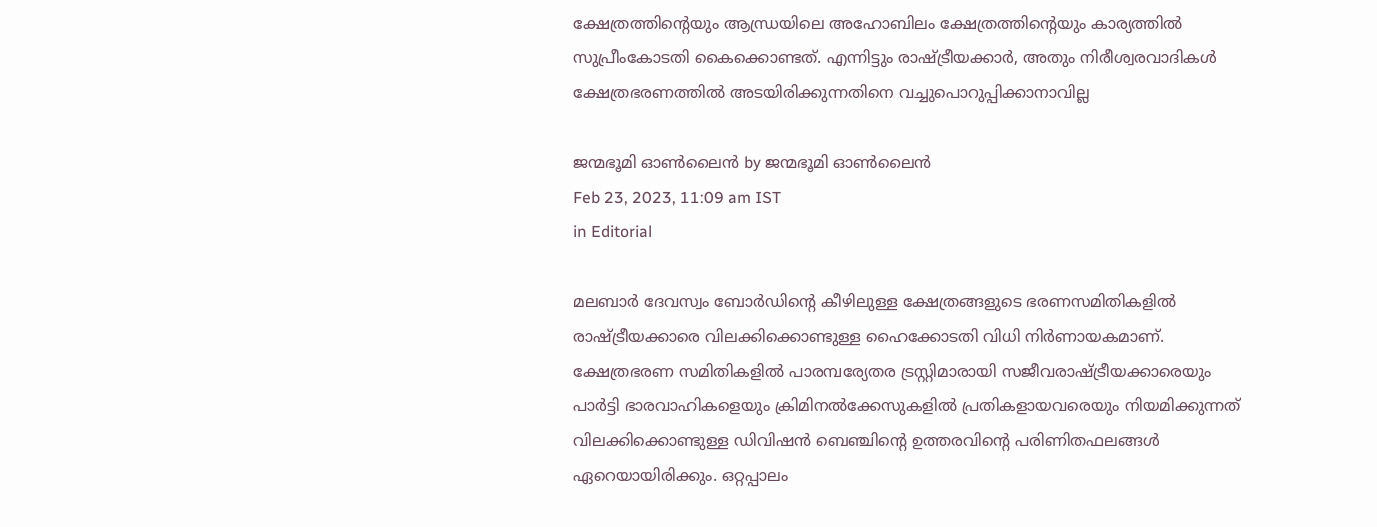ക്ഷേത്രത്തിന്റെയും ആന്ധ്രയിലെ അഹോബിലം ക്ഷേത്രത്തിന്റെയും കാര്യത്തില്‍ സുപ്രീംകോടതി കൈക്കൊണ്ടത്. എന്നിട്ടും രാഷ്‌ട്രീയക്കാര്‍, അതും നിരീശ്വരവാദികള്‍ ക്ഷേത്രഭരണത്തില്‍ അടയിരിക്കുന്നതിനെ വച്ചുപൊറുപ്പിക്കാനാവില്ല

ജന്മഭൂമി ഓണ്‍ലൈന്‍ by ജന്മഭൂമി ഓണ്‍ലൈന്‍
Feb 23, 2023, 11:09 am IST
in Editorial

മലബാര്‍ ദേവസ്വം ബോര്‍ഡിന്റെ കീഴിലുള്ള ക്ഷേത്രങ്ങളുടെ ഭരണസമിതികളില്‍ രാഷ്‌ട്രീയക്കാരെ വിലക്കിക്കൊണ്ടുള്ള ഹൈക്കോടതി വിധി നിര്‍ണായകമാണ്. ക്ഷേത്രഭരണ സമിതികളില്‍ പാരമ്പര്യേതര ട്രസ്റ്റിമാരായി സജീവരാഷ്‌ട്രീയക്കാരെയും പാര്‍ട്ടി ഭാരവാഹികളെയും ക്രിമിനല്‍ക്കേസുകളില്‍ പ്രതികളായവരെയും നിയമിക്കുന്നത് വിലക്കിക്കൊണ്ടുള്ള ഡിവിഷന്‍ ബെഞ്ചിന്റെ ഉത്തരവിന്റെ പരിണിതഫലങ്ങള്‍ ഏറെയായിരിക്കും. ഒറ്റപ്പാലം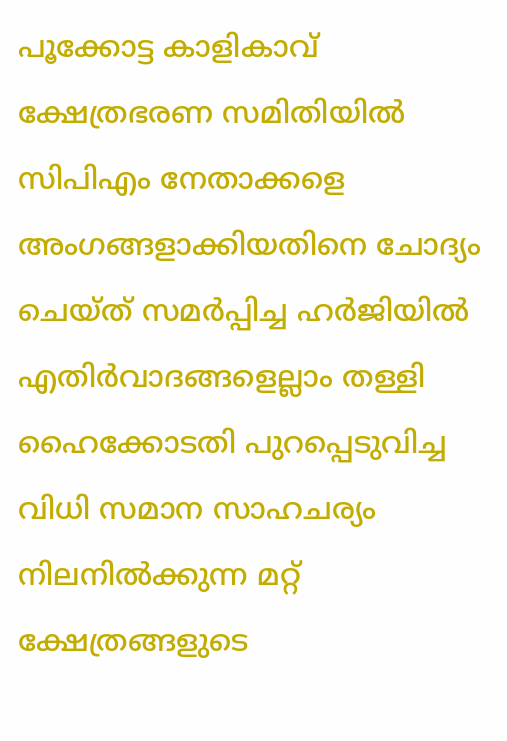പൂക്കോട്ട കാളികാവ് ക്ഷേത്രഭരണ സമിതിയില്‍ സിപിഎം നേതാക്കളെ അംഗങ്ങളാക്കിയതിനെ ചോദ്യം ചെയ്ത് സമര്‍പ്പിച്ച ഹര്‍ജിയില്‍ എതിര്‍വാദങ്ങളെല്ലാം തള്ളി ഹൈക്കോടതി പുറപ്പെടുവിച്ച വിധി സമാന സാഹചര്യം നിലനില്‍ക്കുന്ന മറ്റ് ക്ഷേത്രങ്ങളുടെ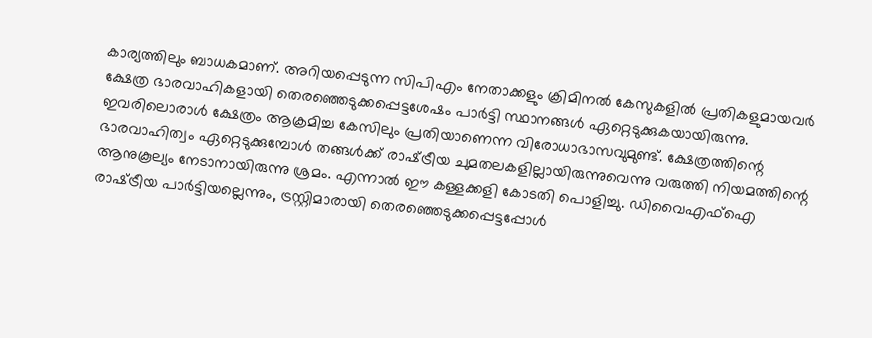കാര്യത്തിലും ബാധകമാണ്. അറിയപ്പെടുന്ന സിപിഎം നേതാക്കളും ക്രിമിനല്‍ കേസുകളില്‍ പ്രതികളുമായവര്‍ ക്ഷേത്ര ഭാരവാഹികളായി തെരഞ്ഞെടുക്കപ്പെട്ടശേഷം പാര്‍ട്ടി സ്ഥാനങ്ങള്‍ ഏറ്റെടുക്കുകയായിരുന്നു. ഇവരിലൊരാള്‍ ക്ഷേത്രം ആക്രമിച്ച കേസിലും പ്രതിയാണെന്ന വിരോധാഭാസവുമുണ്ട്. ക്ഷേത്രത്തിന്റെ ഭാരവാഹിത്വം ഏറ്റെടുക്കുമ്പോള്‍ തങ്ങള്‍ക്ക് രാഷ്‌ട്രീയ ചുമതലകളില്ലായിരുന്നുവെന്നു വരുത്തി നിയമത്തിന്റെ ആനുകൂല്യം നേടാനായിരുന്നു ശ്രമം. എന്നാല്‍ ഈ കള്ളക്കളി കോടതി പൊളിച്ചു. ഡിവൈഎഫ്‌ഐ രാഷ്‌ട്രീയ പാര്‍ട്ടിയല്ലെന്നും, ട്രസ്റ്റിമാരായി തെരഞ്ഞെടുക്കപ്പെട്ടപ്പോള്‍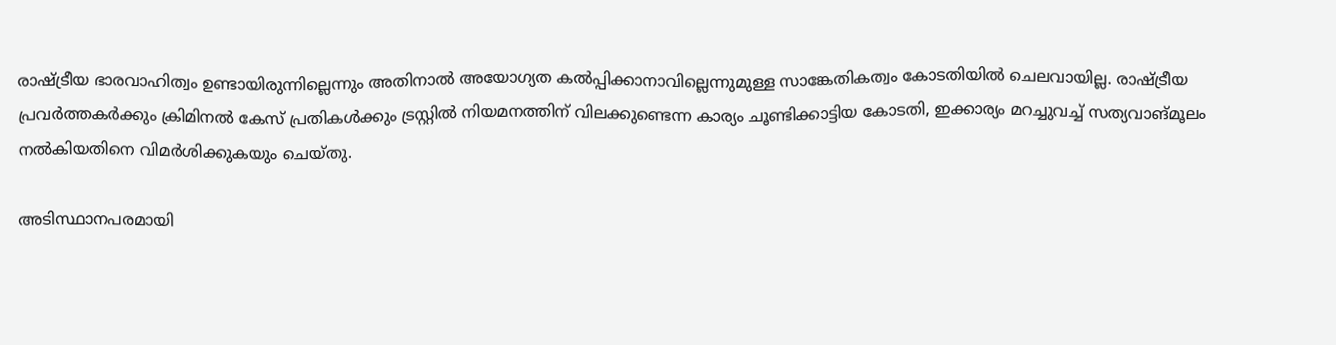രാഷ്‌ട്രീയ ഭാരവാഹിത്വം ഉണ്ടായിരുന്നില്ലെന്നും അതിനാല്‍ അയോഗ്യത കല്‍പ്പിക്കാനാവില്ലെന്നുമുള്ള സാങ്കേതികത്വം കോടതിയില്‍ ചെലവായില്ല. രാഷ്‌ട്രീയ പ്രവര്‍ത്തകര്‍ക്കും ക്രിമിനല്‍ കേസ് പ്രതികള്‍ക്കും ട്രസ്റ്റില്‍ നിയമനത്തിന് വിലക്കുണ്ടെന്ന കാര്യം ചൂണ്ടിക്കാട്ടിയ കോടതി, ഇക്കാര്യം മറച്ചുവച്ച് സത്യവാങ്മൂലം നല്‍കിയതിനെ വിമര്‍ശിക്കുകയും ചെയ്തു.

അടിസ്ഥാനപരമായി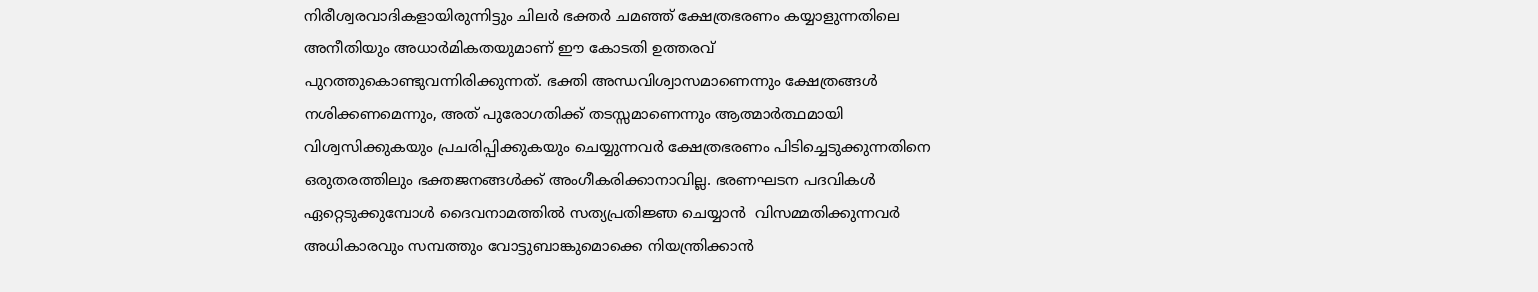നിരീശ്വരവാദികളായിരുന്നിട്ടും ചിലര്‍ ഭക്തര്‍ ചമഞ്ഞ് ക്ഷേത്രഭരണം കയ്യാളുന്നതിലെ അനീതിയും അധാര്‍മികതയുമാണ് ഈ കോടതി ഉത്തരവ് പുറത്തുകൊണ്ടുവന്നിരിക്കുന്നത്. ഭക്തി അന്ധവിശ്വാസമാണെന്നും ക്ഷേത്രങ്ങള്‍ നശിക്കണമെന്നും, അത് പുരോഗതിക്ക് തടസ്സമാണെന്നും ആത്മാര്‍ത്ഥമായി വിശ്വസിക്കുകയും പ്രചരിപ്പിക്കുകയും ചെയ്യുന്നവര്‍ ക്ഷേത്രഭരണം പിടിച്ചെടുക്കുന്നതിനെ ഒരുതരത്തിലും ഭക്തജനങ്ങള്‍ക്ക് അംഗീകരിക്കാനാവില്ല. ഭരണഘടന പദവികള്‍ ഏറ്റെടുക്കുമ്പോള്‍ ദൈവനാമത്തില്‍ സത്യപ്രതിജ്ഞ ചെയ്യാന്‍  വിസമ്മതിക്കുന്നവര്‍ അധികാരവും സമ്പത്തും വോട്ടുബാങ്കുമൊക്കെ നിയന്ത്രിക്കാന്‍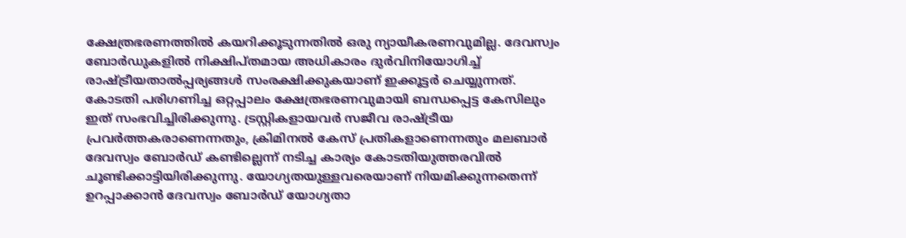ക്ഷേത്രഭരണത്തില്‍ കയറിക്കൂടുന്നതില്‍ ഒരു ന്യായീകരണവുമില്ല. ദേവസ്വം ബോര്‍ഡുകളില്‍ നിക്ഷിപ്തമായ അധികാരം ദുര്‍വിനിയോഗിച്ച് രാഷ്‌ട്രീയതാല്‍പ്പര്യങ്ങള്‍ സംരക്ഷിക്കുകയാണ് ഇക്കൂട്ടര്‍ ചെയ്യുന്നത്. കോടതി പരിഗണിച്ച ഒറ്റപ്പാലം ക്ഷേത്രഭരണവുമായി ബന്ധപ്പെട്ട കേസിലും ഇത് സംഭവിച്ചിരിക്കുന്നു. ട്രസ്റ്റികളായവര്‍ സജീവ രാഷ്‌ട്രീയ പ്രവര്‍ത്തകരാണെന്നതും, ക്രിമിനല്‍ കേസ് പ്രതികളാണെന്നതും മലബാര്‍ ദേവസ്വം ബോര്‍ഡ് കണ്ടില്ലെന്ന് നടിച്ച കാര്യം കോടതിയുത്തരവില്‍ ചൂണ്ടിക്കാട്ടിയിരിക്കുന്നു. യോഗ്യതയുള്ളവരെയാണ് നിയമിക്കുന്നതെന്ന് ഉറപ്പാക്കാന്‍ ദേവസ്വം ബോര്‍ഡ് യോഗ്യതാ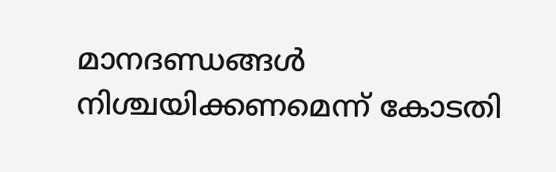മാനദണ്ഡങ്ങള്‍ നിശ്ചയിക്കണമെന്ന് കോടതി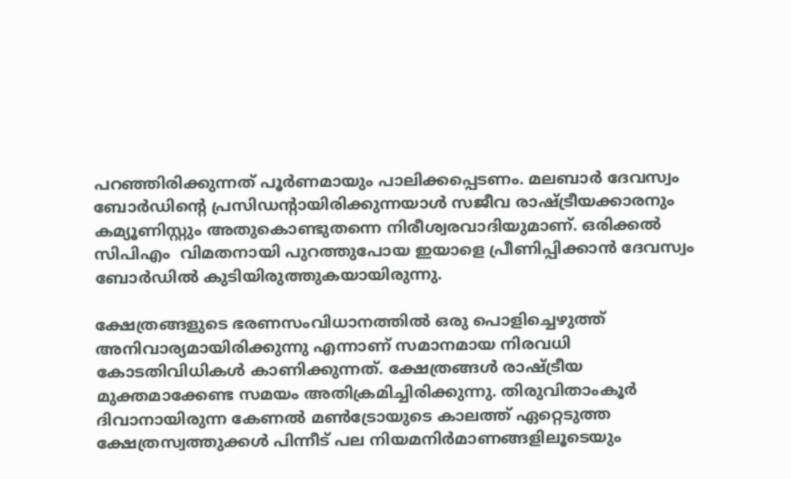പറഞ്ഞിരിക്കുന്നത് പൂര്‍ണമായും പാലിക്കപ്പെടണം. മലബാര്‍ ദേവസ്വം ബോര്‍ഡിന്റെ പ്രസിഡന്റായിരിക്കുന്നയാള്‍ സജീവ രാഷ്‌ട്രീയക്കാരനും കമ്യൂണിസ്റ്റും അതുകൊണ്ടുതന്നെ നിരീശ്വരവാദിയുമാണ്. ഒരിക്കല്‍ സിപിഎം  വിമതനായി പുറത്തുപോയ ഇയാളെ പ്രീണിപ്പിക്കാന്‍ ദേവസ്വം ബോര്‍ഡില്‍ കുടിയിരുത്തുകയായിരുന്നു.

ക്ഷേത്രങ്ങളുടെ ഭരണസംവിധാനത്തില്‍ ഒരു പൊളിച്ചെഴുത്ത് അനിവാര്യമായിരിക്കുന്നു എന്നാണ് സമാനമായ നിരവധി കോടതിവിധികള്‍ കാണിക്കുന്നത്. ക്ഷേത്രങ്ങള്‍ രാഷ്‌ട്രീയ മുക്തമാക്കേണ്ട സമയം അതിക്രമിച്ചിരിക്കുന്നു. തിരുവിതാംകൂര്‍ ദിവാനായിരുന്ന കേണല്‍ മണ്‍ട്രോയുടെ കാലത്ത് ഏറ്റെടുത്ത ക്ഷേത്രസ്വത്തുക്കള്‍ പിന്നീട് പല നിയമനിര്‍മാണങ്ങളിലൂടെയും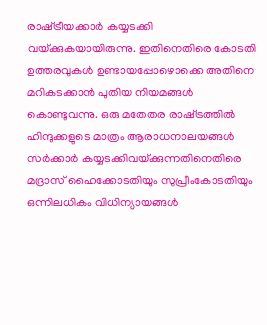രാഷ്‌ട്രീയക്കാര്‍ കയ്യടക്കി വയ്‌ക്കുകയായിരുന്നു. ഇതിനെതിരെ കോടതി ഉത്തരവുകള്‍ ഉണ്ടായപ്പോഴൊക്കെ അതിനെ മറികടക്കാന്‍ പുതിയ നിയമങ്ങള്‍ കൊണ്ടുവന്നു. ഒരു മതേതര രാഷ്‌ട്രത്തില്‍ ഹിന്ദുക്കളുടെ മാത്രം ആരാധനാലയങ്ങള്‍ സര്‍ക്കാര്‍ കയ്യടക്കിവയ്‌ക്കുന്നതിനെതിരെ മദ്രാസ് ഹൈക്കോടതിയും സുപ്രീംകോടതിയും ഒന്നിലധികം വിധിന്യായങ്ങള്‍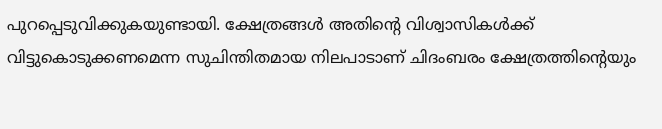പുറപ്പെടുവിക്കുകയുണ്ടായി. ക്ഷേത്രങ്ങള്‍ അതിന്റെ വിശ്വാസികള്‍ക്ക് വിട്ടുകൊടുക്കണമെന്ന സുചിന്തിതമായ നിലപാടാണ് ചിദംബരം ക്ഷേത്രത്തിന്റെയും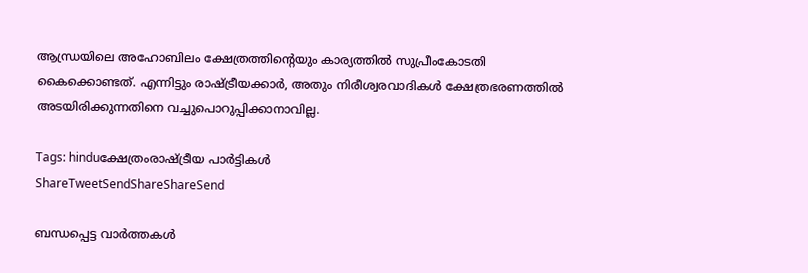ആന്ധ്രയിലെ അഹോബിലം ക്ഷേത്രത്തിന്റെയും കാര്യത്തില്‍ സുപ്രീംകോടതി കൈക്കൊണ്ടത്. എന്നിട്ടും രാഷ്‌ട്രീയക്കാര്‍, അതും നിരീശ്വരവാദികള്‍ ക്ഷേത്രഭരണത്തില്‍ അടയിരിക്കുന്നതിനെ വച്ചുപൊറുപ്പിക്കാനാവില്ല.

Tags: hinduക്ഷേത്രംരാഷ്ട്രീയ പാര്‍ട്ടികള്‍
ShareTweetSendShareShareSend

ബന്ധപ്പെട്ട വാര്‍ത്തകള്‍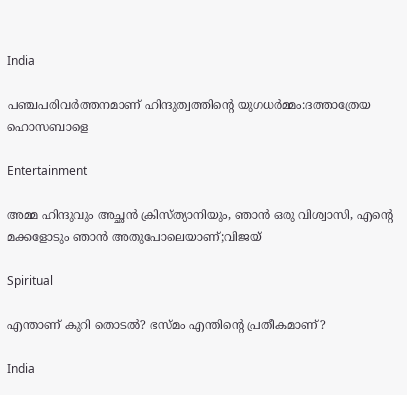India

പഞ്ചപരിവര്‍ത്തനമാണ് ഹിന്ദുത്വത്തിന്റെ യുഗധര്‍മ്മം:ദത്താത്രേയ ഹൊസബാളെ

Entertainment

അമ്മ ഹിന്ദുവും അച്ഛൻ ക്രിസ്ത്യാനിയും, ഞാൻ ഒരു വിശ്വാസി, എന്റെ മക്കളോടും ഞാൻ അതുപോലെയാണ്;വിജയ്

Spiritual

എന്താണ് കുറി തൊടല്‍? ഭസ്മം എന്തിന്റെ പ്രതീകമാണ്?

India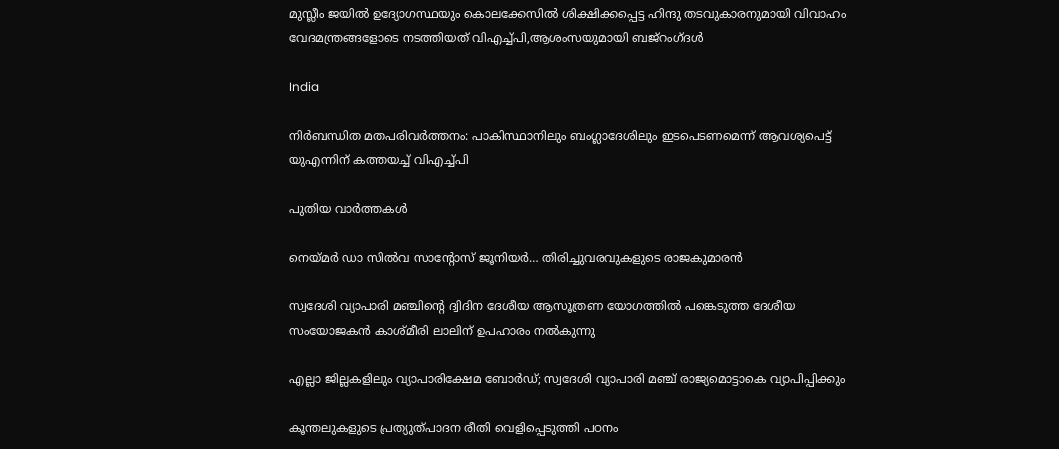മുസ്ലീം ജയില്‍ ഉദ്യോഗസ്ഥയും കൊലക്കേസില്‍ ശിക്ഷിക്കപ്പെട്ട ഹിന്ദു തടവുകാരനുമായി വിവാഹം വേദമന്ത്രങ്ങളോടെ നടത്തിയത് വിഎച്ച്പി,ആശംസയുമായി ബജ്‌റംഗ്ദള്‍

India

നിർബന്ധിത മതപരിവർത്തനം: പാകിസ്ഥാനിലും ബംഗ്ലാദേശിലും ഇടപെടണമെന്ന് ആവശ്യപെട്ട് യുഎന്നിന് കത്തയച്ച് വിഎച്ച്പി

പുതിയ വാര്‍ത്തകള്‍

നെയ്‌മര്‍ ഡാ സില്‍വ സാന്റോസ് ജൂനിയര്‍… തിരിച്ചുവരവുകളുടെ രാജകുമാരന്‍

സ്വദേശി വ്യാപാരി മഞ്ചിന്റെ ദ്വിദിന ദേശീയ ആസൂത്രണ യോഗത്തില്‍ പങ്കെടുത്ത ദേശീയ സംയോജകന്‍ കാശ്മീരി ലാലിന് ഉപഹാരം നല്‍കുന്നു

എല്ലാ ജില്ലകളിലും വ്യാപാരിക്ഷേമ ബോര്‍ഡ്; സ്വദേശി വ്യാപാരി മഞ്ച് രാജ്യമൊട്ടാകെ വ്യാപിപ്പിക്കും

കൂന്തലുകളുടെ പ്രത്യുത്പാദന രീതി വെളിപ്പെടുത്തി പഠനം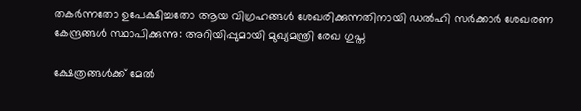തകർന്നതോ ഉപേക്ഷിച്ചതോ ആയ വിഗ്രഹങ്ങൾ ശേഖരിക്കുന്നതിനായി ഡൽഹി സർക്കാർ ശേഖരണ കേന്ദ്രങ്ങൾ സ്ഥാപിക്കുന്നു: അറിയിപ്പുമായി മുഖ്യമന്ത്രി രേഖ ഗുപ്ത

ക്ഷേത്രങ്ങള്‍ക്ക് മേല്‍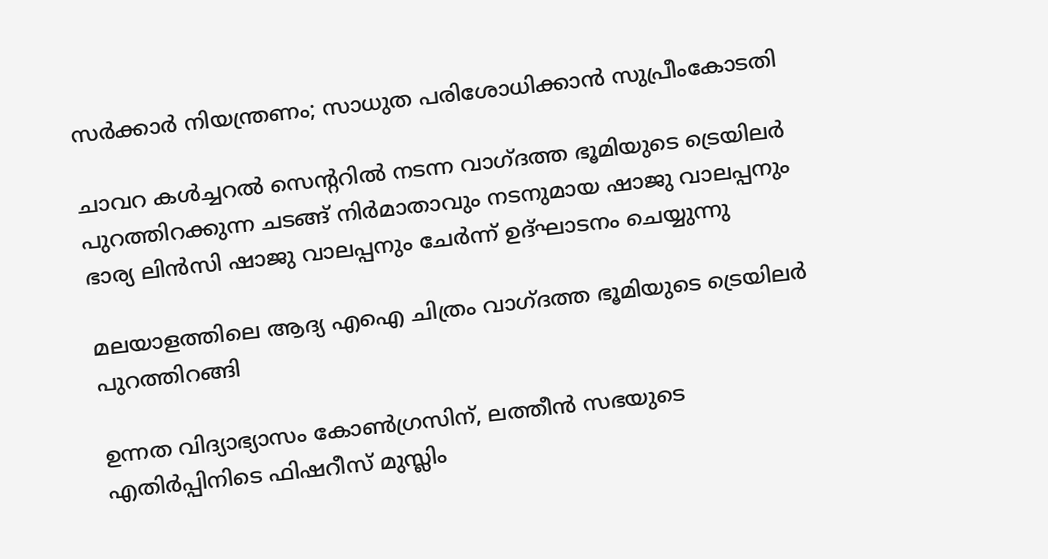സര്‍ക്കാര്‍ നിയന്ത്രണം; സാധുത പരിശോധിക്കാന്‍ സുപ്രീംകോടതി

ചാവറ കള്‍ച്ചറല്‍ സെന്ററില്‍ നടന്ന വാഗ്ദത്ത ഭൂമിയുടെ ട്രെയിലര്‍ പുറത്തിറക്കുന്ന ചടങ്ങ് നിര്‍മാതാവും നടനുമായ ഷാജു വാലപ്പനും ഭാര്യ ലിന്‍സി ഷാജു വാലപ്പനും ചേര്‍ന്ന് ഉദ്ഘാടനം ചെയ്യുന്നു

മലയാളത്തിലെ ആദ്യ എഐ ചിത്രം വാഗ്ദത്ത ഭൂമിയുടെ ട്രെയിലര്‍ പുറത്തിറങ്ങി

ഉന്നത വിദ്യാഭ്യാസം കോൺഗ്രസിന്, ലത്തീൻ സഭയുടെ എതിർപ്പിനിടെ ഫിഷറീസ് മുസ്ലിം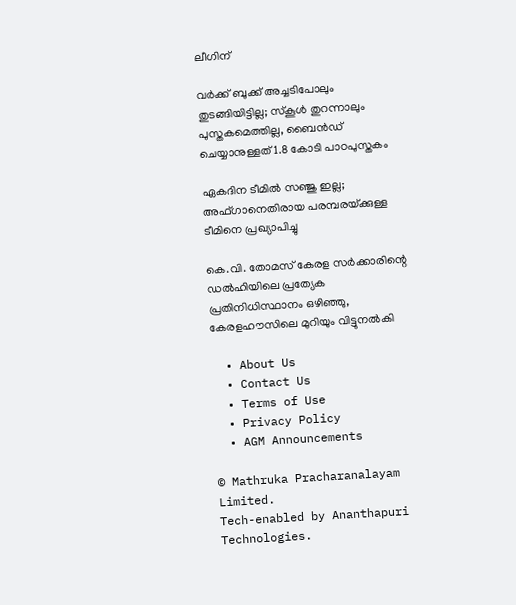ലീഗിന്

വര്‍ക്ക് ബുക്ക് അച്ചടിപോലും തുടങ്ങിയിട്ടില്ല; സ്‌കൂള്‍ തുറന്നാലും പുസ്തകമെത്തില്ല, ബൈന്‍ഡ് ചെയ്യാനുള്ളത് 1.8 കോടി പാഠപുസ്തകം

ഏകദിന ടീമില്‍ സഞ്ജു ഇല്ല; അഫ്ഗാനെതിരായ പരമ്പരയ്‌ക്കുള്ള ടീമിനെ പ്രഖ്യാപിച്ചു

കെ.വി. തോമസ് കേരള സർക്കാരിന്റെ ഡൽഹിയിലെ പ്രത്യേക പ്രതിനിധിസ്ഥാനം ഒഴിഞ്ഞു, കേരളഹൗസിലെ മുറിയും വിട്ടുനൽകി

  • About Us
  • Contact Us
  • Terms of Use
  • Privacy Policy
  • AGM Announcements

© Mathruka Pracharanalayam Limited.
Tech-enabled by Ananthapuri Technologies.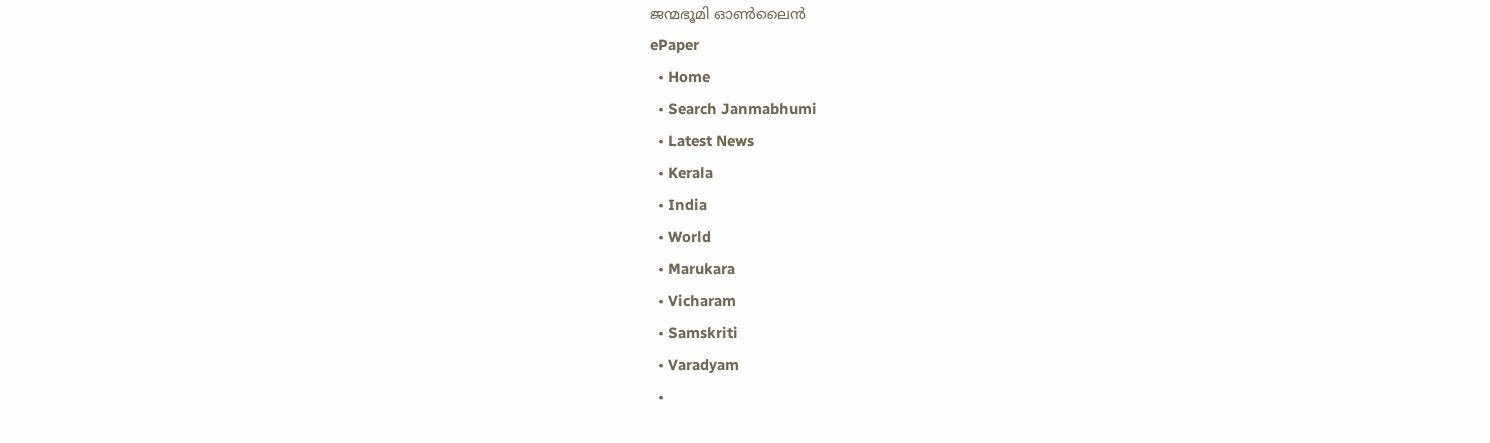ജന്മഭൂമി ഓണ്‍ലൈന്‍
ePaper
  • Home
  • Search Janmabhumi
  • Latest News
  • Kerala
  • India
  • World
  • Marukara
  • Vicharam
  • Samskriti
  • Varadyam
  •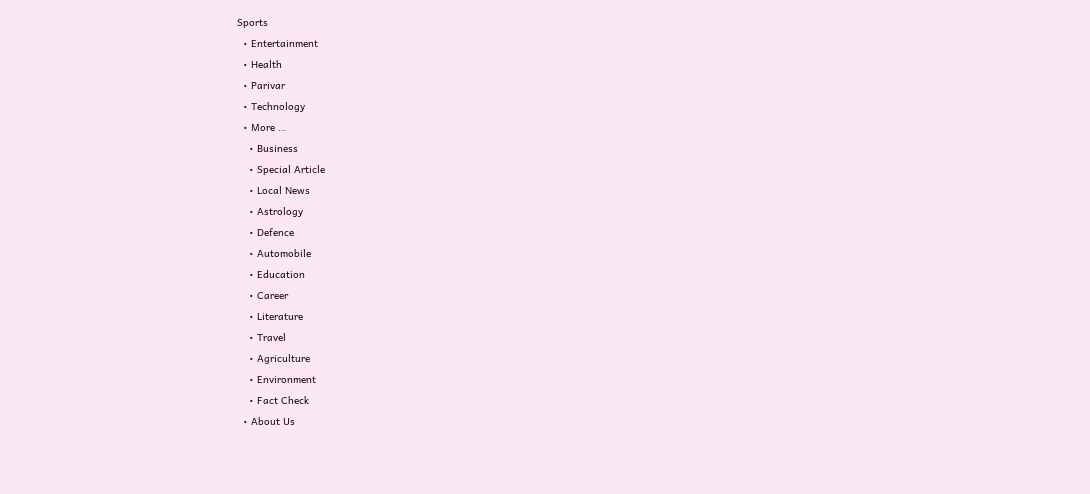Sports
  • Entertainment
  • Health
  • Parivar
  • Technology
  • More …
    • Business
    • Special Article
    • Local News
    • Astrology
    • Defence
    • Automobile
    • Education
    • Career
    • Literature
    • Travel
    • Agriculture
    • Environment
    • Fact Check
  • About Us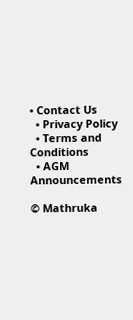• Contact Us
  • Privacy Policy
  • Terms and Conditions
  • AGM Announcements

© Mathruka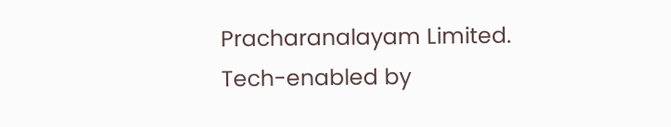Pracharanalayam Limited.
Tech-enabled by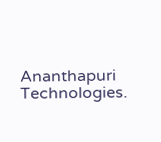Ananthapuri Technologies.